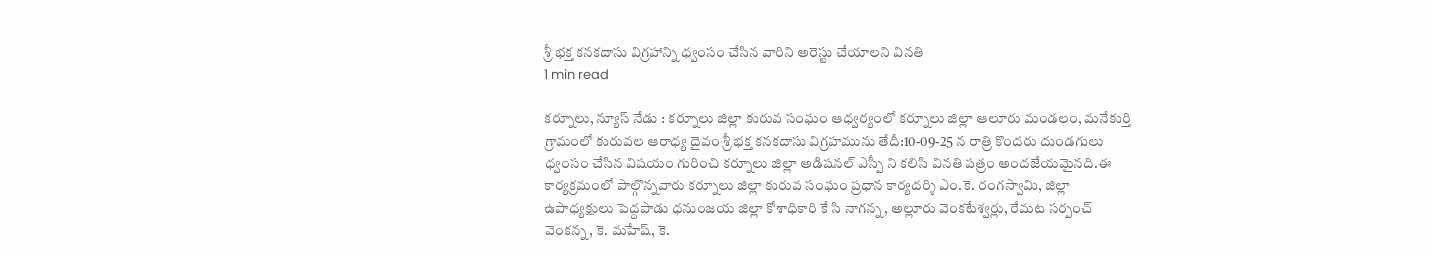శ్రీ భక్త కనకదాసు విగ్రహాన్ని ధ్వంసం చేసిన వారిని అరెస్టు చేయాలని వినతి
1 min read

కర్నూలు, న్యూస్ నేడు : కర్నూలు జిల్లా కురువ సంఘం ఆధ్వర్యంలో కర్నూలు జిల్లా ఆలూరు మండలం, మనేకుర్తి గ్రామంలో కురువల ఆరాధ్య దైవం శ్రీ భక్త కనకదాసు విగ్రహమును తేదీ:10-09-25 న రాత్రి కొందరు దుండగులు ధ్వంసం చేసిన విషయం గురించి కర్నూలు జిల్లా అడిషనల్ ఎస్పీ ని కలిసి వినతి పత్రం అందజేయమైనది.ఈ కార్యక్రమంలో పాల్గొన్నవారు కర్నూలు జిల్లా కురువ సంఘం ప్రధాన కార్యదర్శి ఎం.కె. రంగస్వామి, జిల్లా ఉపాధ్యక్షులు పెద్దపాడు ధనుంజయ జిల్లా కోశాధికారి కే సి నాగన్న, అల్లూరు వెంకటేశ్వర్లు, రేమట సర్పంచ్ వెంకన్న, కె. మహేష్, కె.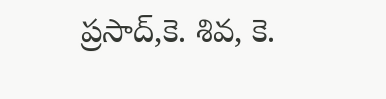ప్రసాద్,కె. శివ, కె.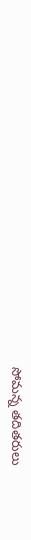సోమన్న తదితరులు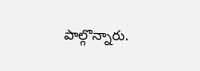పాల్గొన్నారు.